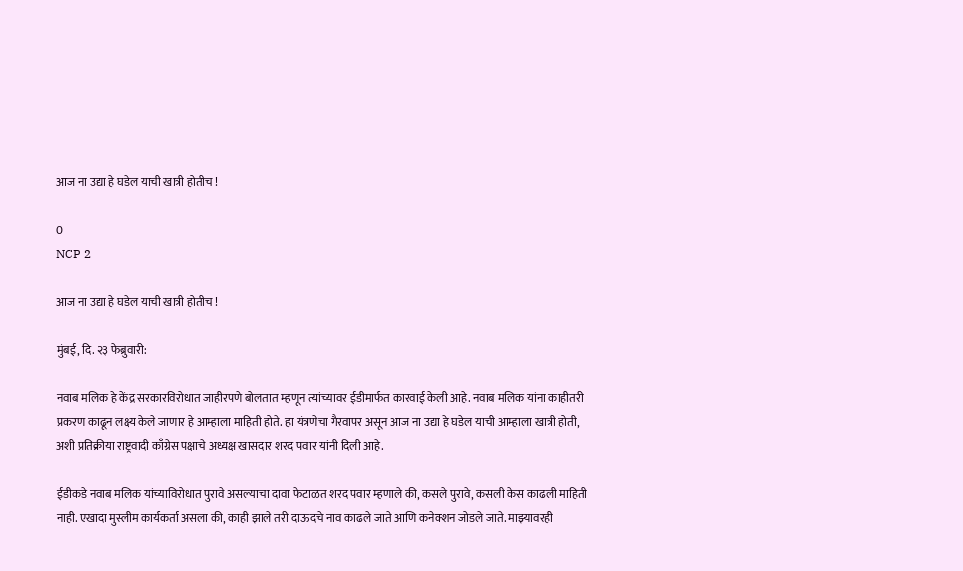आज ना उद्या हे घडेल याची खात्री होतीच !

0
NCP 2

आज ना उद्या हे घडेल याची खात्री होतीच !

मुंबई, दि. २३ फेब्रुवारी:

नवाब मलिक हे केंद्र सरकारविरोधात जाहीरपणे बोलतात म्हणून त्यांच्यावर ईडीमार्फत कारवाई केली आहे. नवाब मलिक यांना काहीतरी प्रकरण काढून लक्ष्य केले जाणार हे आम्हाला माहिती होते. हा यंत्रणेचा गैरवापर असून आज ना उद्या हे घडेल याची आम्हाला खात्री होती, अशी प्रतिक्रीया राष्ट्रवादी काँग्रेस पक्षाचे अध्यक्ष खासदार शरद पवार यांनी दिली आहे.

ईडीकडे नवाब मलिक यांच्याविरोधात पुरावे असल्याचा दावा फेटाळत शरद पवार म्हणाले की, कसले पुरावे, कसली केस काढली माहिती नाही. एखादा मुस्लीम कार्यकर्ता असला की, काही झाले तरी दाऊदचे नाव काढले जाते आणि कनेक्शन जोडले जाते. माझ्यावरही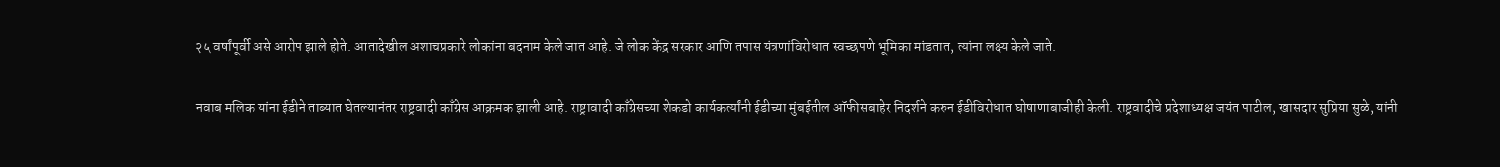२५ वर्षांपूर्वी असे आरोप झाले होते. आतादेखील अशाचप्रकारे लोकांना बदनाम केले जात आहे. जे लोक केंद्र सरकार आणि तपास यंत्रणांविरोधात स्वच्छपणे भूमिका मांडतात, त्यांना लक्ष्य केले जाते.

नवाब मलिक यांना ईडीने ताब्यात घेतल्यानंतर राष्ट्रवादी काँग्रेस आक्रमक झाली आहे. राष्ट्रावादी काँग्रेसच्या शेकडो कार्यकर्त्यांनी ईडीच्या मुंबईतील ऑफीसबाहेर निदर्शने करुन ईडीविरोधात घोषाणाबाजीही केली. राष्ट्रवादीचे प्रदेशाध्यक्ष जयंत पाटील, खासदार सुप्रिया सुळे, यांनी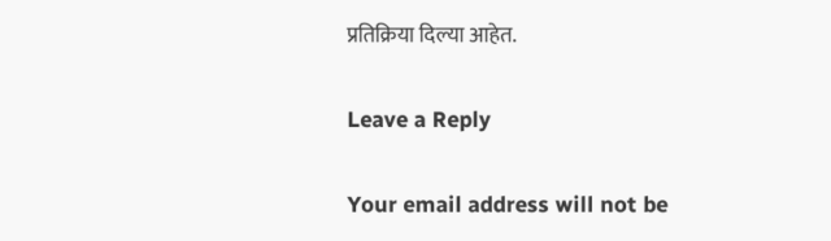प्रतिक्रिया दिल्या आहेत.

Leave a Reply

Your email address will not be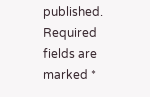published. Required fields are marked *